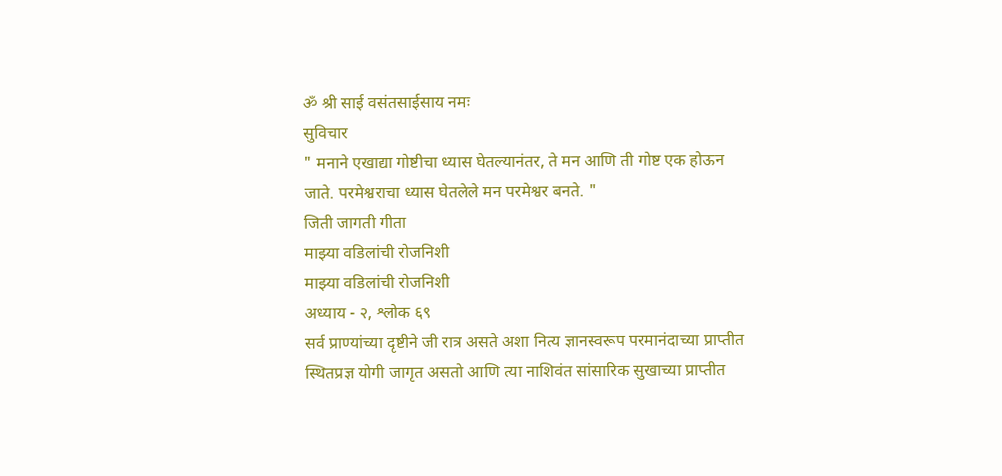ॐ श्री साई वसंतसाईसाय नमः
सुविचार
" मनाने एखाद्या गोष्टीचा ध्यास घेतल्यानंतर, ते मन आणि ती गोष्ट एक होऊन जाते. परमेश्वराचा ध्यास घेतलेले मन परमेश्वर बनते. "
जिती जागती गीता
माझ्या वडिलांची रोजनिशी
माझ्या वडिलांची रोजनिशी
अध्याय - २, श्लोक ६९
सर्व प्राण्यांच्या दृष्टीने जी रात्र असते अशा नित्य ज्ञानस्वरूप परमानंदाच्या प्राप्तीत स्थितप्रज्ञ योगी जागृत असतो आणि त्या नाशिवंत सांसारिक सुखाच्या प्राप्तीत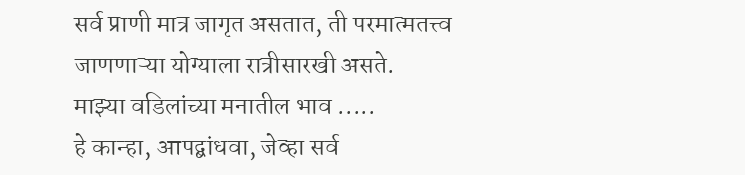सर्व प्राणी मात्र जागृत असतात, ती परमात्मतत्त्व जाणणाऱ्या योग्याला रात्रीसारखी असते.
माझ्या वडिलांच्या मनातील भाव .....
हे कान्हा, आपद्बांधवा, जेव्हा सर्व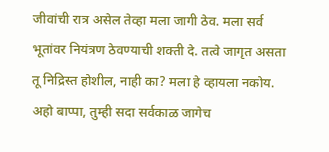जीवांची रात्र असेल तेव्हा मला जागी ठेव. मला सर्व भूतांवर नियंत्रण ठेवण्याची शक्ती दे. तत्वे जागृत असता तू निद्रिस्त होशील, नाही का? मला हे व्हायला नकोय. अहो बाप्पा, तुम्ही सदा सर्वकाळ जागेच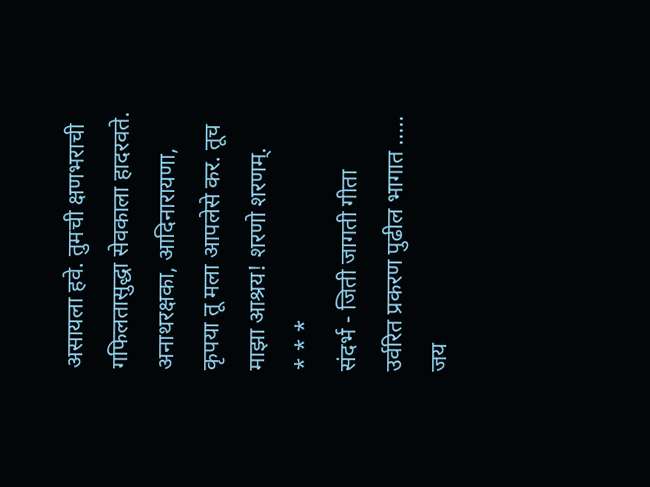असायला हवे. तुमची क्षणभराची गफिलतासुद्धा सेवकाला हादरवते. अनाथरक्षका, आदिनारायणा, कृपया तू मला आपलेसे कर. तूच माझा आश्रय! शरणो शरणम्.
* * *
संदर्भ - जिती जागती गीता
उर्वरित प्रकरण पुढील भागात .....
जय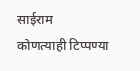साईराम
कोणत्याही टिप्पण्या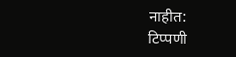नाहीत:
टिप्पणी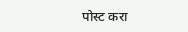पोस्ट करा